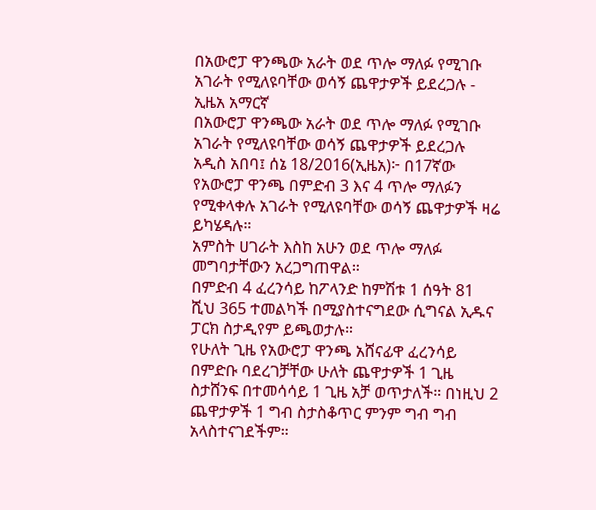በአውሮፓ ዋንጫው አራት ወደ ጥሎ ማለፉ የሚገቡ አገራት የሚለዩባቸው ወሳኝ ጨዋታዎች ይደረጋሉ - ኢዜአ አማርኛ
በአውሮፓ ዋንጫው አራት ወደ ጥሎ ማለፉ የሚገቡ አገራት የሚለዩባቸው ወሳኝ ጨዋታዎች ይደረጋሉ
አዲስ አበባ፤ ሰኔ 18/2016(ኢዜአ)፦ በ17ኛው የአውሮፓ ዋንጫ በምድብ 3 እና 4 ጥሎ ማለፉን የሚቀላቀሉ አገራት የሚለዩባቸው ወሳኝ ጨዋታዎች ዛሬ ይካሄዳሉ።
አምስት ሀገራት እስከ አሁን ወደ ጥሎ ማለፉ መግባታቸውን አረጋግጠዋል።
በምድብ 4 ፈረንሳይ ከፖላንድ ከምሽቱ 1 ሰዓት 81 ሺህ 365 ተመልካች በሚያስተናግደው ሲግናል ኢዱና ፓርክ ስታዲየም ይጫወታሉ።
የሁለት ጊዜ የአውሮፓ ዋንጫ አሸናፊዋ ፈረንሳይ በምድቡ ባደረገቻቸው ሁለት ጨዋታዎች 1 ጊዜ ስታሸንፍ በተመሳሳይ 1 ጊዜ አቻ ወጥታለች። በነዚህ 2 ጨዋታዎች 1 ግብ ስታስቆጥር ምንም ግብ ግብ አላስተናገደችም።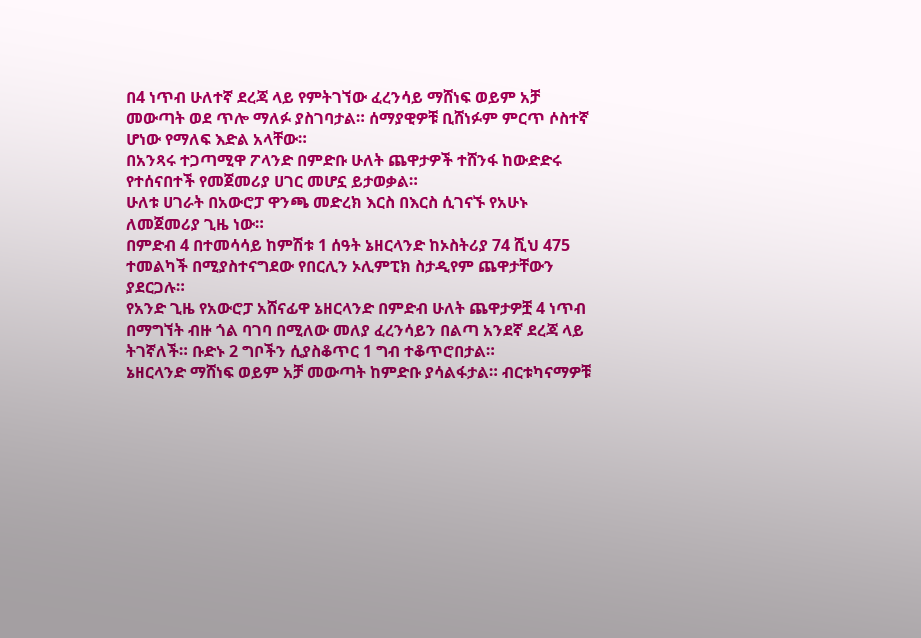በ4 ነጥብ ሁለተኛ ደረጃ ላይ የምትገኘው ፈረንሳይ ማሸነፍ ወይም አቻ መውጣት ወደ ጥሎ ማለፉ ያስገባታል። ሰማያዊዎቹ ቢሸነፉም ምርጥ ሶስተኛ ሆነው የማለፍ እድል አላቸው።
በአንጻሩ ተጋጣሚዋ ፖላንድ በምድቡ ሁለት ጨዋታዎች ተሸንፋ ከውድድሩ የተሰናበተች የመጀመሪያ ሀገር መሆኗ ይታወቃል።
ሁለቱ ሀገራት በአውሮፓ ዋንጫ መድረክ እርስ በእርስ ሲገናኙ የአሁኑ ለመጀመሪያ ጊዜ ነው።
በምድብ 4 በተመሳሳይ ከምሽቱ 1 ሰዓት ኔዘርላንድ ከኦስትሪያ 74 ሺህ 475 ተመልካች በሚያስተናግደው የበርሊን ኦሊምፒክ ስታዲየም ጨዋታቸውን ያደርጋሉ።
የአንድ ጊዜ የአውሮፓ አሸናፊዋ ኔዘርላንድ በምድብ ሁለት ጨዋታዎቿ 4 ነጥብ በማግኘት ብዙ ጎል ባገባ በሚለው መለያ ፈረንሳይን በልጣ አንደኛ ደረጃ ላይ ትገኛለች። ቡድኑ 2 ግቦችን ሲያስቆጥር 1 ግብ ተቆጥሮበታል።
ኔዘርላንድ ማሸነፍ ወይም አቻ መውጣት ከምድቡ ያሳልፋታል። ብርቱካናማዎቹ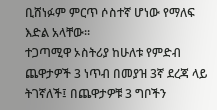ቢሸነፉም ምርጥ ሶስተኛ ሆነው የማለፍ እድል አላቸው።
ተጋጣሚዋ ኦስትሪያ ከሁለቱ የምድብ ጨዋታዎች 3 ነጥብ በመያዝ 3ኛ ደረጃ ላይ ትገኛለች፤ በጨዋታዎቹ 3 ግቦችን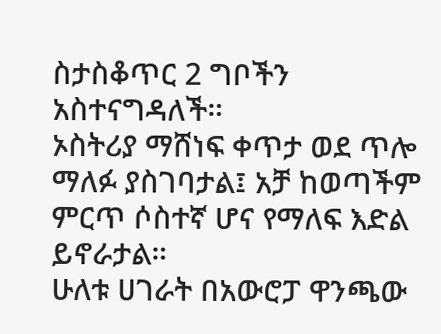ስታስቆጥር 2 ግቦችን አስተናግዳለች።
ኦስትሪያ ማሸነፍ ቀጥታ ወደ ጥሎ ማለፉ ያስገባታል፤ አቻ ከወጣችም ምርጥ ሶስተኛ ሆና የማለፍ እድል ይኖራታል።
ሁለቱ ሀገራት በአውሮፓ ዋንጫው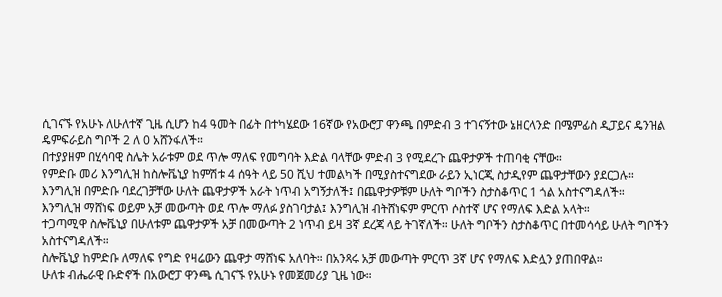ሲገናኙ የአሁኑ ለሁለተኛ ጊዜ ሲሆን ከ4 ዓመት በፊት በተካሄደው 16ኛው የአውሮፓ ዋንጫ በምድብ 3 ተገናኝተው ኔዘርላንድ በሜምፊስ ዲፓይና ዴንዝል ዴምፍራይስ ግቦች 2 ለ 0 አሸንፋለች።
በተያያዘም በሂሳባዊ ስሌት አራቱም ወደ ጥሎ ማለፍ የመግባት እድል ባላቸው ምድብ 3 የሚደረጉ ጨዋታዎች ተጠባቂ ናቸው።
የምድቡ መሪ እንግሊዝ ከስሎቬኒያ ከምሽቱ 4 ሰዓት ላይ 50 ሺህ ተመልካች በሚያስተናግደው ራይን ኢነርጂ ስታዲየም ጨዋታቸውን ያደርጋሉ።
እንግሊዝ በምድቡ ባደረገቻቸው ሁለት ጨዋታዎች አራት ነጥብ አግኝታለች፤ በጨዋታዎቹም ሁለት ግቦችን ስታስቆጥር 1 ጎል አስተናግዳለች።
እንግሊዝ ማሸነፍ ወይም አቻ መውጣት ወደ ጥሎ ማለፉ ያስገባታል፤ እንግሊዝ ብትሸነፍም ምርጥ ሶስተኛ ሆና የማለፍ እድል አላት።
ተጋጣሚዋ ስሎቬኒያ በሁለቱም ጨዋታዎች አቻ በመውጣት 2 ነጥብ ይዛ 3ኛ ደረጃ ላይ ትገኛለች። ሁለት ግቦችን ስታስቆጥር በተመሳሳይ ሁለት ግቦችን አስተናግዳለች።
ስሎቬኒያ ከምድቡ ለማለፍ የግድ የዛሬውን ጨዋታ ማሸነፍ አለባት። በአንጻሩ አቻ መውጣት ምርጥ 3ኛ ሆና የማለፍ እድሏን ያጠበዋል።
ሁለቱ ብሔራዊ ቡድኖች በአውሮፓ ዋንጫ ሲገናኙ የአሁኑ የመጀመሪያ ጊዜ ነው።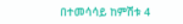በተመሳሳይ ከምሽቱ 4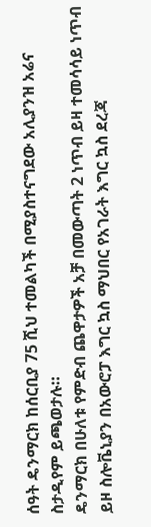ሰዓት ዴንማርክ ከሰርቢያ 75 ሺህ ተመልካች በሚያስተናግደው አሊያንዝ አሬና ስታዲየም ይጫወታሉ።
ዴንማርክ በሁለቱ የምድብ ጨዋታዎች አቻ በመውጣት 2 ነጥብ ይዛ ተመሳሳይ ነጥብ ይዞ ስሎቬኒያን በአውሮፓ እግር ኳስ ማህበር የአገራት እግር ኳስ ደረጃ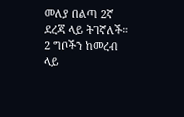መለያ በልጣ 2ኛ ደረጃ ላይ ትገኛለች።
2 ግቦችን ከመረብ ላይ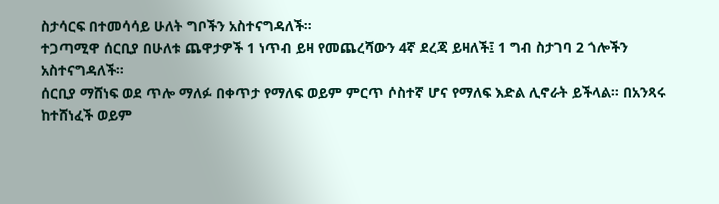ስታሳርፍ በተመሳሳይ ሁለት ግቦችን አስተናግዳለች።
ተጋጣሚዋ ሰርቢያ በሁለቱ ጨዋታዎች 1 ነጥብ ይዛ የመጨረሻውን 4ኛ ደረጃ ይዛለች፤ 1 ግብ ስታገባ 2 ጎሎችን አስተናግዳለች።
ሰርቢያ ማሸነፍ ወደ ጥሎ ማለፉ በቀጥታ የማለፍ ወይም ምርጥ ሶስተኛ ሆና የማለፍ እድል ሊኖራት ይችላል። በአንጻሩ ከተሸነፈች ወይም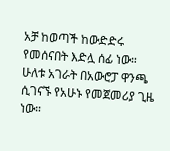አቻ ከወጣች ከውድድሩ የመሰናበት እድሏ ሰፊ ነው።
ሁለቱ አገራት በአውሮፓ ዋንጫ ሲገናኙ የአሁኑ የመጀመሪያ ጊዜ ነው።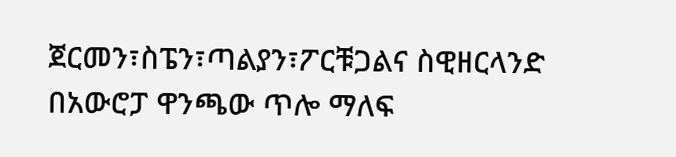ጀርመን፣ስፔን፣ጣልያን፣ፖርቹጋልና ስዊዘርላንድ በአውሮፓ ዋንጫው ጥሎ ማለፍ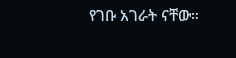የገቡ አገራት ናቸው።